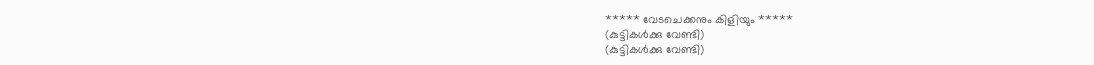***** വേടചെക്കനും കിളിയും *****
(കുട്ടികൾക്കു വേണ്ടി)
(കുട്ടികൾക്കു വേണ്ടി)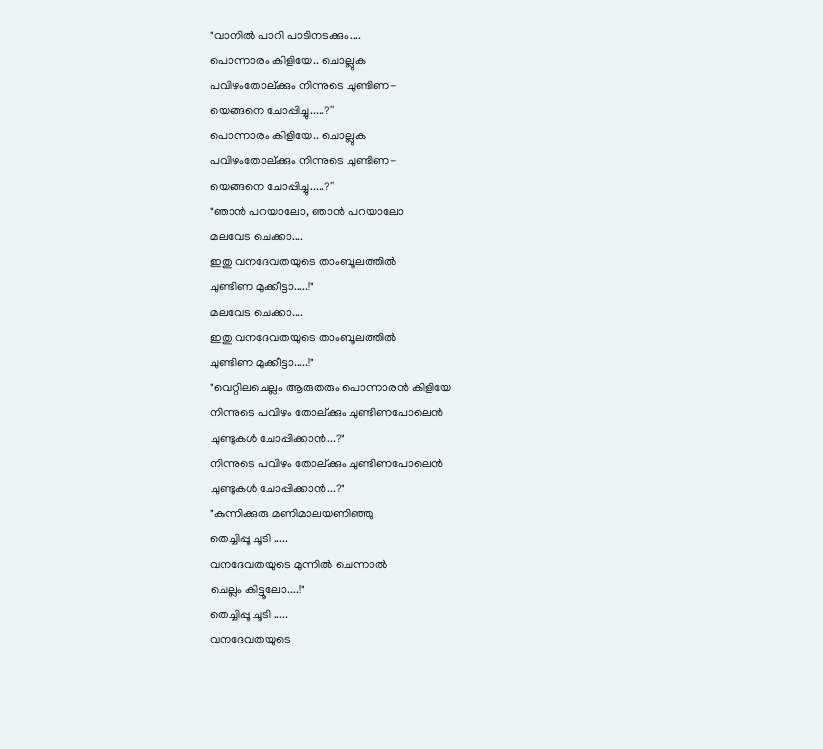"വാനിൽ പാറി പാടിനടക്കും....
പൊന്നാരം കിളിയേ.. ചൊല്ലുക
പവിഴംതോല്ക്കും നിന്നുടെ ചുണ്ടിണ-
യെങ്ങനെ ചോപ്പിച്ചു.....?''
പൊന്നാരം കിളിയേ.. ചൊല്ലുക
പവിഴംതോല്ക്കും നിന്നുടെ ചുണ്ടിണ-
യെങ്ങനെ ചോപ്പിച്ചു.....?''
"ഞാൻ പറയാലോ, ഞാൻ പറയാലോ
മലവേട ചെക്കാ....
ഇതു വനദേവതയുടെ താംബൂലത്തിൽ
ചുണ്ടിണ മുക്കീട്ടാ.....!"
മലവേട ചെക്കാ....
ഇതു വനദേവതയുടെ താംബൂലത്തിൽ
ചുണ്ടിണ മുക്കീട്ടാ.....!"
"വെറ്റിലചെല്ലം ആരുതരും പൊന്നാരൻ കിളിയേ
നിന്നുടെ പവിഴം തോല്ക്കും ചുണ്ടിണപോലെൻ
ചുണ്ടുകൾ ചോപ്പിക്കാൻ...?"
നിന്നുടെ പവിഴം തോല്ക്കും ചുണ്ടിണപോലെൻ
ചുണ്ടുകൾ ചോപ്പിക്കാൻ...?"
"കുന്നിക്കുരു മണിമാലയണിഞ്ഞു
തെച്ചിപ്പൂ ചൂടി .....
വനദേവതയുടെ മുന്നിൽ ചെന്നാൽ
ചെല്ലം കിട്ടൂലോ....!"
തെച്ചിപ്പൂ ചൂടി .....
വനദേവതയുടെ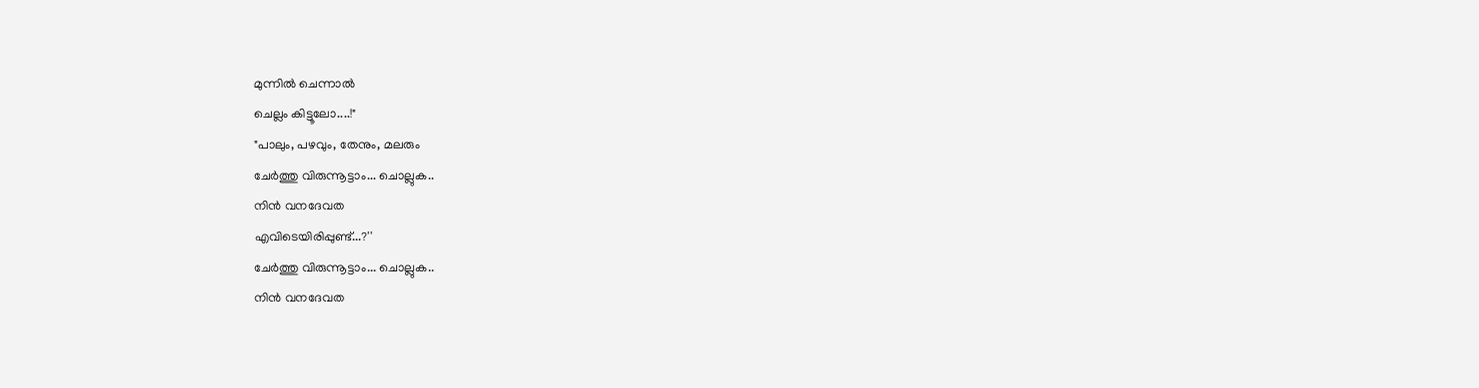മുന്നിൽ ചെന്നാൽ
ചെല്ലം കിട്ടൂലോ....!"
"പാലും, പഴവും, തേനും, മലരും
ചേർത്തു വിരുന്നൂട്ടാം... ചൊല്ലുക..
നിൻ വനദേവത
എവിടെയിരിപ്പുണ്ട്...?''
ചേർത്തു വിരുന്നൂട്ടാം... ചൊല്ലുക..
നിൻ വനദേവത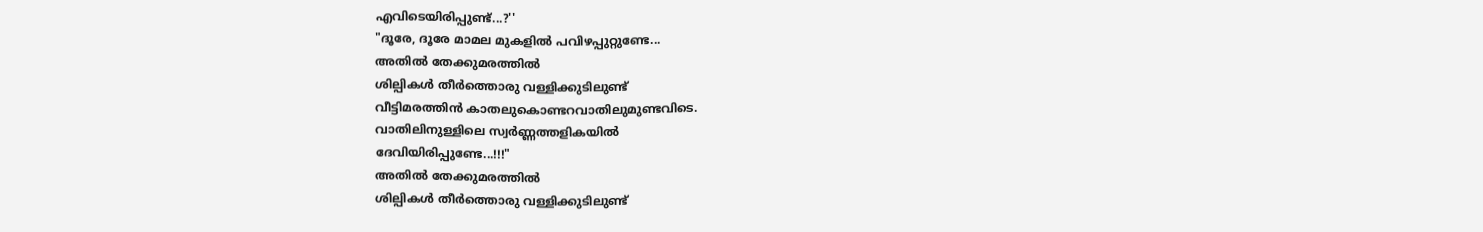എവിടെയിരിപ്പുണ്ട്...?''
"ദൂരേ, ദൂരേ മാമല മുകളിൽ പവിഴപ്പുറ്റുണ്ടേ...
അതിൽ തേക്കുമരത്തിൽ
ശില്പികൾ തീർത്തൊരു വള്ളിക്കുടിലുണ്ട്
വീട്ടിമരത്തിൻ കാതലുകൊണ്ടറവാതിലുമുണ്ടവിടെ.
വാതിലിനുള്ളിലെ സ്വർണ്ണത്തളികയിൽ
ദേവിയിരിപ്പുണ്ടേ...!!!"
അതിൽ തേക്കുമരത്തിൽ
ശില്പികൾ തീർത്തൊരു വള്ളിക്കുടിലുണ്ട്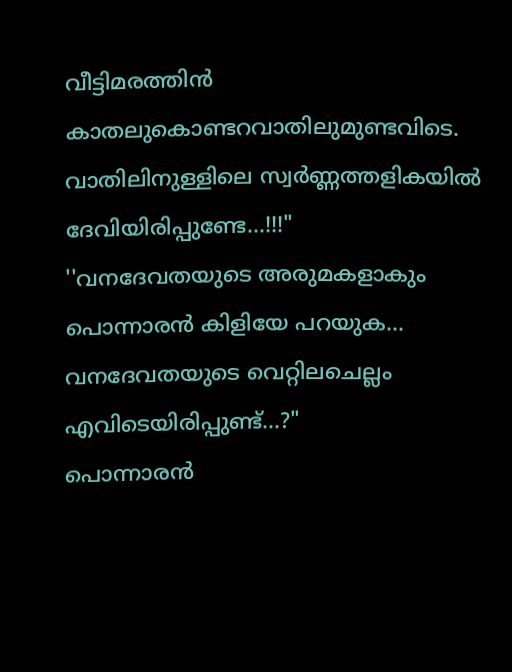വീട്ടിമരത്തിൻ കാതലുകൊണ്ടറവാതിലുമുണ്ടവിടെ.
വാതിലിനുള്ളിലെ സ്വർണ്ണത്തളികയിൽ
ദേവിയിരിപ്പുണ്ടേ...!!!"
''വനദേവതയുടെ അരുമകളാകും
പൊന്നാരൻ കിളിയേ പറയുക...
വനദേവതയുടെ വെറ്റിലചെല്ലം
എവിടെയിരിപ്പുണ്ട്...?"
പൊന്നാരൻ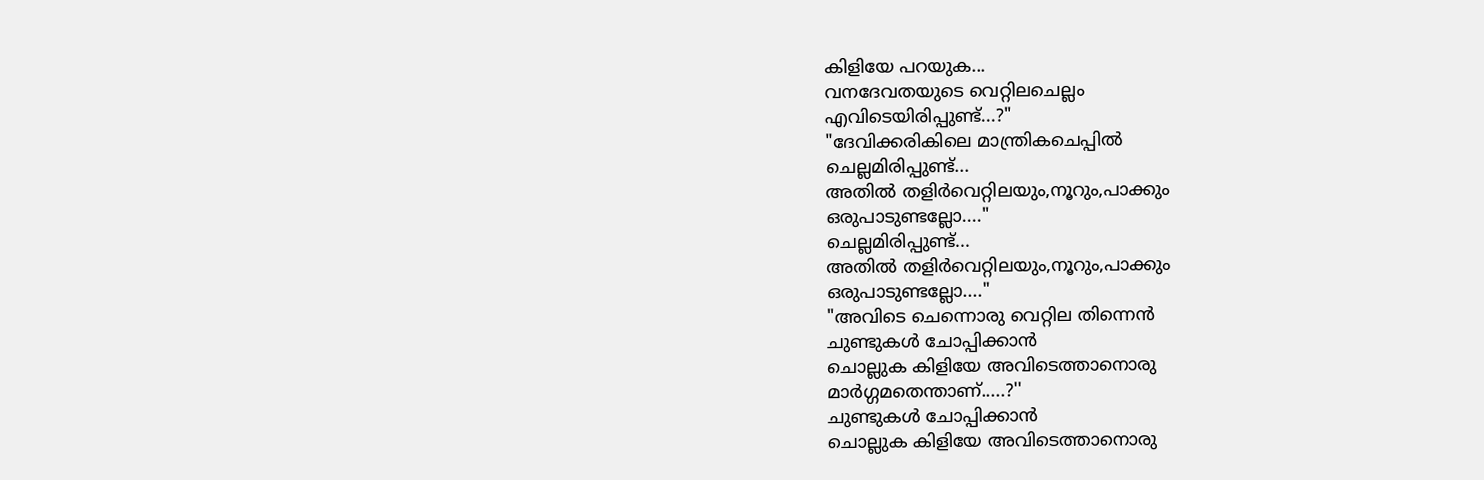കിളിയേ പറയുക...
വനദേവതയുടെ വെറ്റിലചെല്ലം
എവിടെയിരിപ്പുണ്ട്...?"
"ദേവിക്കരികിലെ മാന്ത്രികചെപ്പിൽ
ചെല്ലമിരിപ്പുണ്ട്...
അതിൽ തളിർവെറ്റിലയും,നൂറും,പാക്കും
ഒരുപാടുണ്ടല്ലോ...."
ചെല്ലമിരിപ്പുണ്ട്...
അതിൽ തളിർവെറ്റിലയും,നൂറും,പാക്കും
ഒരുപാടുണ്ടല്ലോ...."
"അവിടെ ചെന്നൊരു വെറ്റില തിന്നെൻ
ചുണ്ടുകൾ ചോപ്പിക്കാൻ
ചൊല്ലുക കിളിയേ അവിടെത്താനൊരു
മാർഗ്ഗമതെന്താണ്.....?''
ചുണ്ടുകൾ ചോപ്പിക്കാൻ
ചൊല്ലുക കിളിയേ അവിടെത്താനൊരു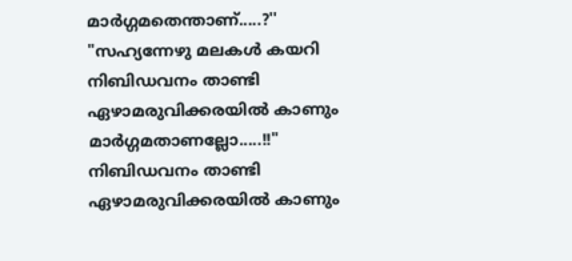മാർഗ്ഗമതെന്താണ്.....?''
"സഹ്യന്നേഴു മലകൾ കയറി
നിബിഡവനം താണ്ടി
ഏഴാമരുവിക്കരയിൽ കാണും
മാർഗ്ഗമതാണല്ലോ.....!!"
നിബിഡവനം താണ്ടി
ഏഴാമരുവിക്കരയിൽ കാണും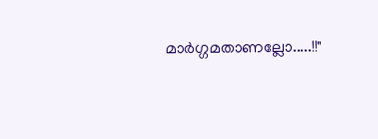മാർഗ്ഗമതാണല്ലോ.....!!"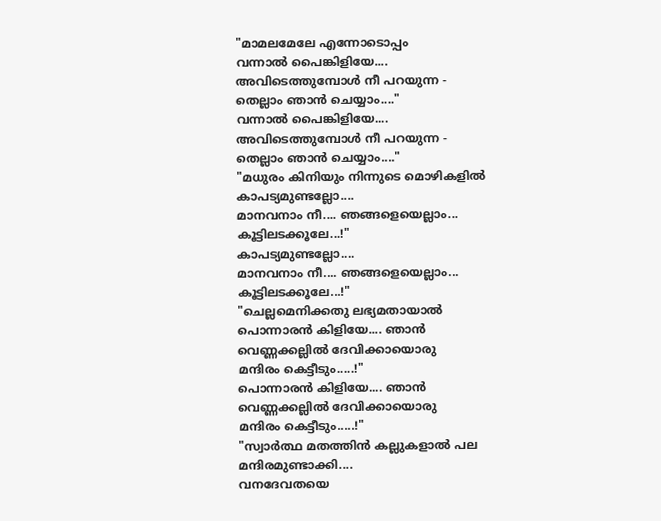"മാമലമേലേ എന്നോടൊപ്പം
വന്നാൽ പൈങ്കിളിയേ....
അവിടെത്തുമ്പോൾ നീ പറയുന്ന -
തെല്ലാം ഞാൻ ചെയ്യാം...."
വന്നാൽ പൈങ്കിളിയേ....
അവിടെത്തുമ്പോൾ നീ പറയുന്ന -
തെല്ലാം ഞാൻ ചെയ്യാം...."
"മധുരം കിനിയും നിന്നുടെ മൊഴികളിൽ
കാപട്യമുണ്ടല്ലോ....
മാനവനാം നീ.... ഞങ്ങളെയെല്ലാം...
കൂട്ടിലടക്കൂലേ...!"
കാപട്യമുണ്ടല്ലോ....
മാനവനാം നീ.... ഞങ്ങളെയെല്ലാം...
കൂട്ടിലടക്കൂലേ...!"
"ചെല്ലമെനിക്കതു ലഭ്യമതായാൽ
പൊന്നാരൻ കിളിയേ.... ഞാൻ
വെണ്ണക്കല്ലിൽ ദേവിക്കായൊരു
മന്ദിരം കെട്ടീടും.....!"
പൊന്നാരൻ കിളിയേ.... ഞാൻ
വെണ്ണക്കല്ലിൽ ദേവിക്കായൊരു
മന്ദിരം കെട്ടീടും.....!"
"സ്വാർത്ഥ മതത്തിൻ കല്ലുകളാൽ പല
മന്ദിരമുണ്ടാക്കി....
വനദേവതയെ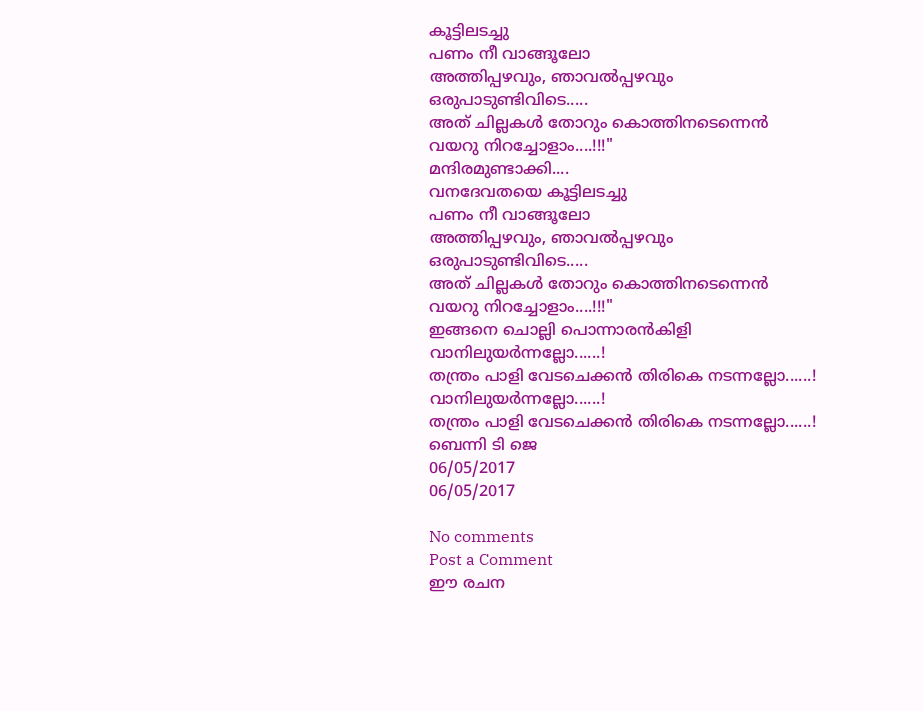കൂട്ടിലടച്ചു
പണം നീ വാങ്ങൂലോ
അത്തിപ്പഴവും, ഞാവൽപ്പഴവും
ഒരുപാടുണ്ടിവിടെ.....
അത് ചില്ലകൾ തോറും കൊത്തിനടെന്നെൻ
വയറു നിറച്ചോളാം....!!!"
മന്ദിരമുണ്ടാക്കി....
വനദേവതയെ കൂട്ടിലടച്ചു
പണം നീ വാങ്ങൂലോ
അത്തിപ്പഴവും, ഞാവൽപ്പഴവും
ഒരുപാടുണ്ടിവിടെ.....
അത് ചില്ലകൾ തോറും കൊത്തിനടെന്നെൻ
വയറു നിറച്ചോളാം....!!!"
ഇങ്ങനെ ചൊല്ലി പൊന്നാരൻകിളി
വാനിലുയർന്നല്ലോ......!
തന്ത്രം പാളി വേടചെക്കൻ തിരികെ നടന്നല്ലോ......!
വാനിലുയർന്നല്ലോ......!
തന്ത്രം പാളി വേടചെക്കൻ തിരികെ നടന്നല്ലോ......!
ബെന്നി ടി ജെ
06/05/2017
06/05/2017

No comments
Post a Comment
ഈ രചന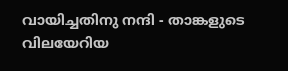വായിച്ചതിനു നന്ദി - താങ്കളുടെ വിലയേറിയ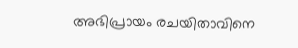അഭിപ്രായം രചയിതാവിനെ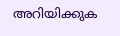അറിയിക്കുക